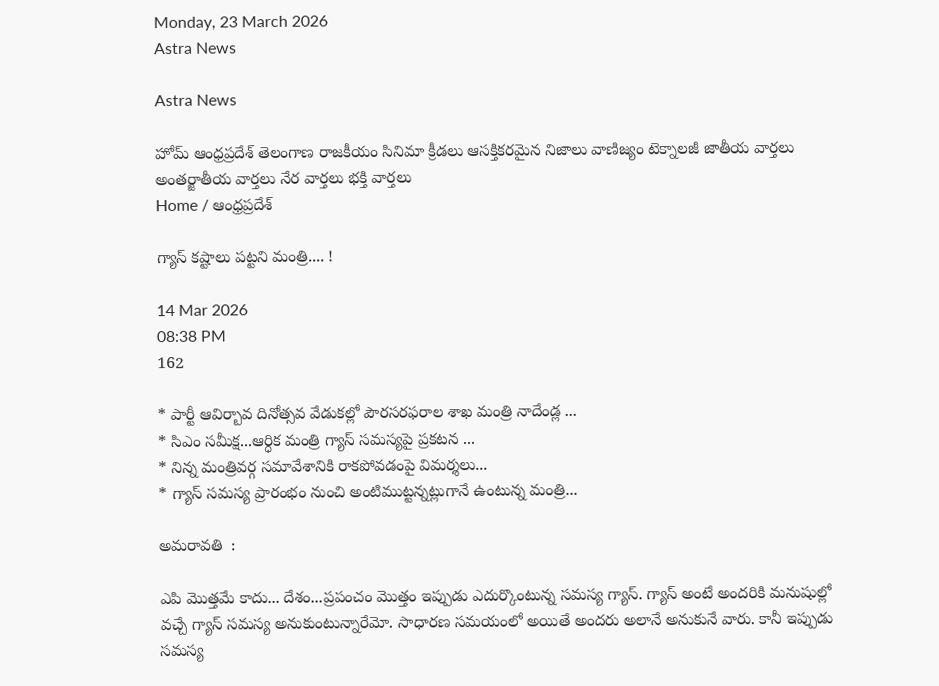Monday, 23 March 2026
Astra News

Astra News

హోమ్ ఆంధ్రప్రదేశ్ తెలంగాణ రాజకీయం సినిమా క్రీడలు ఆసక్తికరమైన నిజాలు వాణిజ్యం టెక్నాలజీ జాతీయ వార్తలు అంతర్జాతీయ వార్తలు నేర వార్తలు భక్తి వార్తలు
Home / ఆంధ్రప్రదేశ్

గ్యాస్ కష్టాలు పట్టని మంత్రి.... !

14 Mar 2026
08:38 PM
162

* పార్టీ ఆవిర్బావ దినోత్సవ వేడుకల్లో పౌరసరఫరాల శాఖ మంత్రి నాదేండ్ల ...
* సిఎం సమీక్ష...ఆర్ధిక మంత్రి గ్యాస్ సమస్యపై ప్రకటన ...
* నిన్న మంత్రివర్గ సమావేశానికి రాకపోవడంపై విమర్శలు...
* గ్యాస్ సమస్య ప్రారంభం నుంచి అంటిముట్టన్నట్లుగానే ఉంటున్న మంత్రి...

అమరావతి  :

ఎపి మొత్తమే కాదు... దేశం...ప్రపంచం మొత్తం ఇప్పుడు ఎదుర్కొంటున్న సమస్య గ్యాస్. గ్యాస్ అంటే అందరికి మనుషుల్లో వచ్చే గ్యాస్ సమస్య అనుకుంటున్నారేమో. సాధారణ సమయంలో అయితే అందరు అలానే అనుకునే వారు. కానీ ఇప్పుడు సమస్య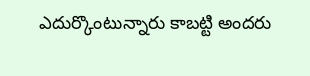ఎదుర్కొంటున్నారు కాబట్టి అందరు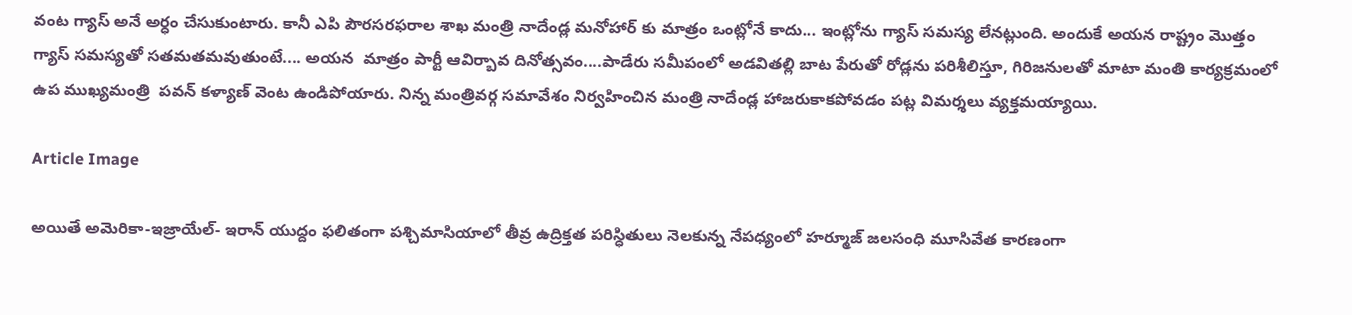వంట గ్యాస్ అనే అర్ధం చేసుకుంటారు. కానీ ఎపి పౌరసరఫరాల శాఖ మంత్రి నాదేండ్ల మనోహార్ కు మాత్రం ఒంట్లోనే కాదు... ఇంట్లోను గ్యాస్ సమస్య లేనట్లుంది. అందుకే అయన రాష్ట్రం మొత్తం గ్యాస్ సమస్యతో సతమతమవుతుంటే.... అయన  మాత్రం పార్టీ ఆవిర్బావ దినోత్సవం....పాడేరు సమీపంలో అడవితల్లి బాట పేరుతో రోడ్లను పరిశీలిస్తూ, గిరిజనులతో మాటా మంతి కార్యక్రమంలో ఉప ముఖ్యమంత్రి  పవన్ కళ్యాణ్ వెంట ఉండిపోయారు. నిన్న మంత్రివర్గ సమావేశం నిర్వహించిన మంత్రి నాదేండ్ల హాజరుకాకపోవడం పట్ల విమర్శలు వ్యక్తమయ్యాయి.

Article Image

అయితే అమెరికా-ఇజ్రాయేల్- ఇరాన్ యుద్దం ఫలితంగా పశ్చిమాసియాలో తీవ్ర ఉద్రిక్తత పరిస్ధితులు నెలకున్న నేపధ్యంలో హర్మూజ్ జలసంధి మూసివేత కారణంగా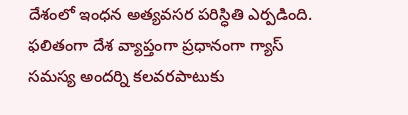దేశంలో ఇంధన అత్యవసర పరిస్ధితి ఎర్పడింది. ఫలితంగా దేశ వ్యాప్తంగా ప్రధానంగా గ్యాస్ సమస్య అందర్ని కలవరపాటుకు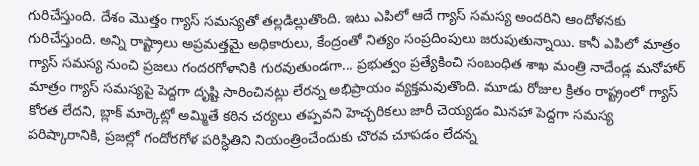గురిచేస్తుంది. దేశం మొత్తం గ్యాస్ సమస్యతో తల్లడిల్లుతొంది. ఇటు ఎపిలో ఆదే గ్యాస్ సమస్య అందరిని ఆందోళనకు గురిచేస్తుంది. అన్ని రాష్ట్రాలు అప్రమత్తమై అధికారులు, కేంద్రంతో నిత్యం సంప్రదింపులు జరుపుతున్నాయి. కానీ ఎపిలో మాత్రం గ్యాస్ సమస్య నుంచి ప్రజలు గందరగోళానికి గురవుతుండగా... ప్రభుత్వం ప్రత్యేకించి సంబంధిత శాఖ మంత్రి నాదేండ్ల మనోహార్ మాత్రం గ్యాస్ సమస్యపై పెద్దగా దృష్టి సారించినట్లు లేరన్న అభిప్రాయం వ్యక్తమవుతొంది. మూడు రోజుల క్రితం రాష్ట్రంలో గ్యాస్ కోరత లేదని, బ్లాక్ మార్కెట్లో అమ్మితే కఠిన చర్యలు తప్పవని హెచ్చరికలు జారీ చెయ్యడం మినహా పెద్దగా సమస్య పరిష్కారానికి, ప్రజల్లో గందోరగోళ పరిస్ధితిని నియంత్రించేందుకు చొరవ చూపడం లేదన్న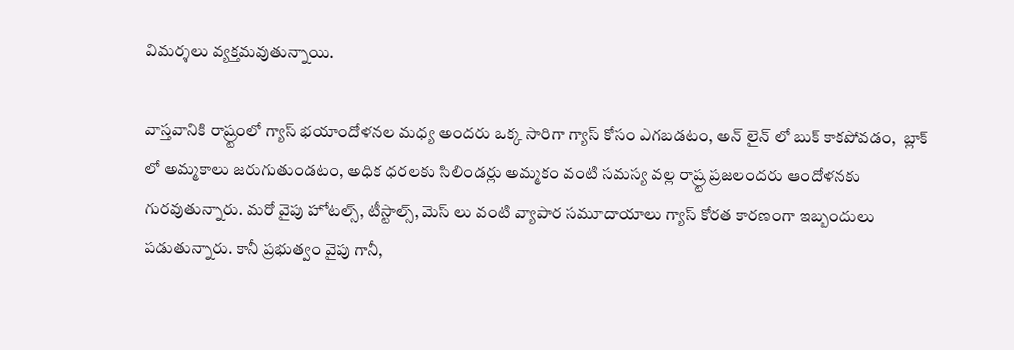విమర్శలు వ్యక్తమవుతున్నాయి.

వాస్తవానికి రాష్ర్టంలో గ్యాస్ భయాందోళనల మధ్య అందరు ఒక్క సారిగా గ్యాస్ కోసం ఎగబడటం, అన్ లైన్ లో బుక్ కాకపోవడం,  బ్లాక్ లో అమ్మకాలు జరుగుతుండటం, అధిక ధరలకు సిలిండర్లు అమ్మకం వంటి సమస్య వల్ల రాష్ర్ట ప్రజలందరు ఆందోళనకు గురవుతున్నారు. మరో వైపు హోటల్స్, టీస్టాల్స్, మెస్ లు వంటి వ్యాపార సమూదాయాలు గ్యాస్ కోరత కారణంగా ఇబ్బందులు పడుతున్నారు. కానీ ప్రభుత్వం వైపు గానీ,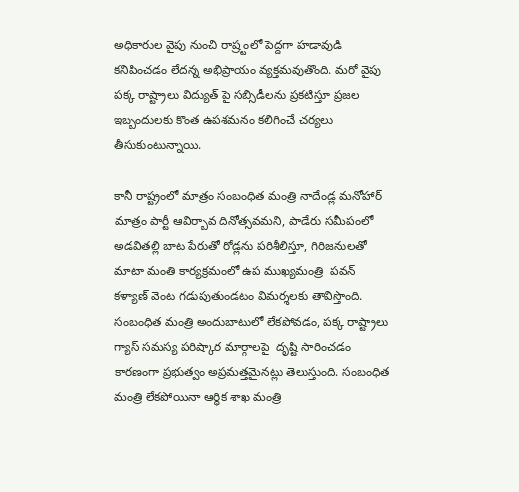అధికారుల వైపు నుంచి రాష్ర్టంలో పెద్దగా హడావుడి కనిపించడం లేదన్న అభిప్రాయం వ్యక్తమవుతొంది. మరో వైపు పక్క రాష్ట్రాలు విద్యుత్ పై సబ్సిడీలను ప్రకటిస్తూ ప్రజల ఇబ్బందులకు కొంత ఉపశమనం కలిగించే చర్యలు తీసుకుంటున్నాయి.

కానీ రాష్ట్రంలో మాత్రం సంబంధిత మంత్రి నాదేండ్ల మనోహార్ మాత్రం పార్టీ ఆవిర్బావ దినోత్సవమని, పాడేరు సమీపంలో అడవితల్లి బాట పేరుతో రోడ్లను పరిశీలిస్తూ, గిరిజనులతో మాటా మంతి కార్యక్రమంలో ఉప ముఖ్యమంత్రి  పవన్ కళ్యాణ్ వెంట గడుపుతుండటం విమర్శలకు తావిస్తొంది. సంబంధిత మంత్రి అందుబాటులో లేకపోవడం, పక్క రాష్ట్రాలు గ్యాస్ సమస్య పరిష్కార మార్గాలపై  దృష్టి సారించడం కారణంగా ప్రభుత్వం అప్రమత్తమైనట్లు తెలుస్తుంది. సంబంధిత మంత్రి లేకపోయినా ఆర్ధిక శాఖ మంత్రి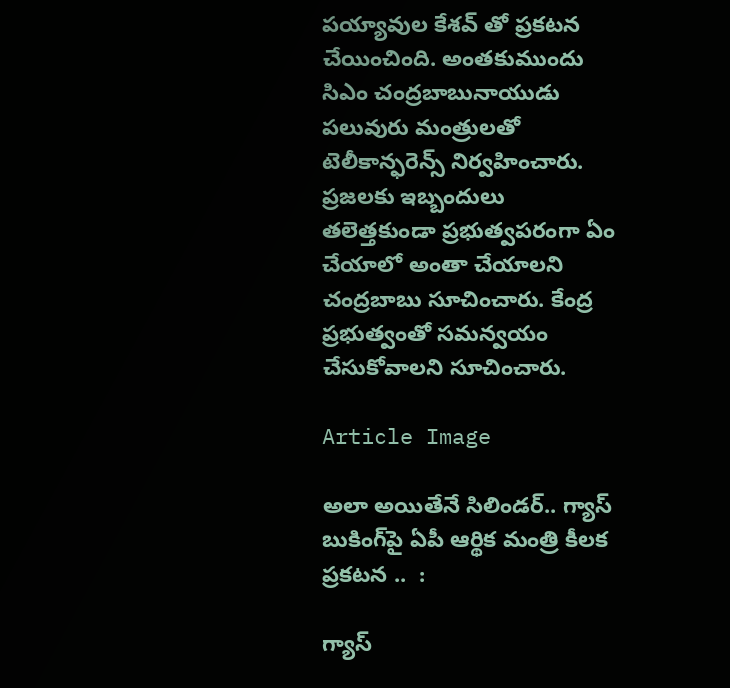పయ్యావుల కేశవ్ తో ప్రకటన చేయించింది. అంతకుముందు సిఎం చంద్రబాబునాయుడు పలువురు మంత్రులతో టెలీకాన్ఫరెన్స్ నిర్వహించారు. ప్రజలకు ఇబ్బందులు తలెత్తకుండా ప్రభుత్వపరంగా ఏం చేయాలో అంతా చేయాలని చంద్రబాబు సూచించారు. కేంద్ర ప్రభుత్వంతో సమన్వయం చేసుకోవాలని సూచించారు.

Article Image

అలా అయితేనే సిలిండర్.. గ్యాస్ బుకింగ్‌పై ఏపీ ఆర్థిక మంత్రి కీలక ప్రకటన ..  :

గ్యాస్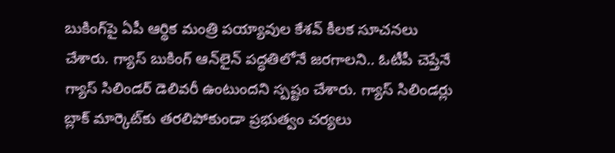బుకింగ్‌పై ఏపీ ఆర్థిక మంత్రి పయ్యావుల కేశవ్ కీలక సూచనలు చేశారు. గ్యాస్ బుకింగ్ ఆన్‌లైన్ పద్ధతిలోనే జరగాలని.. ఓటీపీ చెప్తేనే గ్యాస్ సిలిండర్ డెలివరీ ఉంటుందని స్పష్టం చేశారు. గ్యాస్ సిలిండర్లు బ్లాక్ మార్కెట్‌కు తరలిపోకుండా ప్రభుత్వం చర్యలు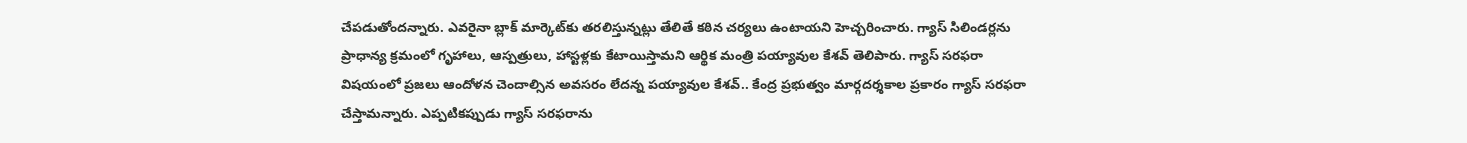చేపడుతోందన్నారు. ఎవరైనా బ్లాక్ మార్కెట్‌కు తరలిస్తున్నట్లు తేలితే కఠిన చర్యలు ఉంటాయని హెచ్చరించారు. గ్యాస్ సిలిండర్లను ప్రాధాన్య క్రమంలో గృహాలు, ఆస్పత్రులు, హాస్టళ్లకు కేటాయిస్తామని ఆర్థిక మంత్రి పయ్యావుల కేశవ్ తెలిపారు. గ్యాస్ సరఫరా విషయంలో ప్రజలు ఆందోళన చెందాల్సిన అవసరం లేదన్న పయ్యావుల కేశవ్.. కేంద్ర ప్రభుత్వం మార్గదర్శకాల ప్రకారం గ్యాస్ సరఫరా చేస్తామన్నారు. ఎప్పటికప్పుడు గ్యాస్ సరఫరాను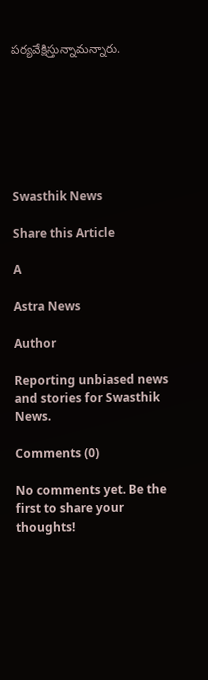పర్యవేక్షిస్తున్నామన్నారు.







Swasthik News

Share this Article

A

Astra News

Author

Reporting unbiased news and stories for Swasthik News.

Comments (0)

No comments yet. Be the first to share your thoughts!